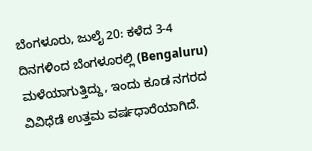ಬೆಂಗಳೂರು, ಜುಲೈ 20: ಕಳೆದ 3-4 ದಿನಗಳಿಂದ ಬೆಂಗಳೂರಲ್ಲಿ (Bengaluru) ಮಳೆಯಾಗುತ್ತಿದ್ದು, ಇಂದು ಕೂಡ ನಗರದ ವಿವಿಧೆಡೆ ಉತ್ತಮ ವರ್ಷಧಾರೆಯಾಗಿದೆ.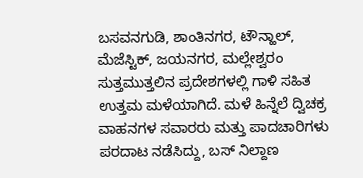ಬಸವನಗುಡಿ, ಶಾಂತಿನಗರ, ಟೌನ್ಹಾಲ್, ಮೆಜೆಸ್ಟಿಕ್, ಜಯನಗರ, ಮಲ್ಲೇಶ್ವರಂ ಸುತ್ತಮುತ್ತಲಿನ ಪ್ರದೇಶಗಳಲ್ಲಿ ಗಾಳಿ ಸಹಿತ ಉತ್ತಮ ಮಳೆಯಾಗಿದೆ. ಮಳೆ ಹಿನ್ನೆಲೆ ದ್ವಿಚಕ್ರ ವಾಹನಗಳ ಸವಾರರು ಮತ್ತು ಪಾದಚಾರಿಗಳು ಪರದಾಟ ನಡೆಸಿದ್ದು, ಬಸ್ ನಿಲ್ದಾಣ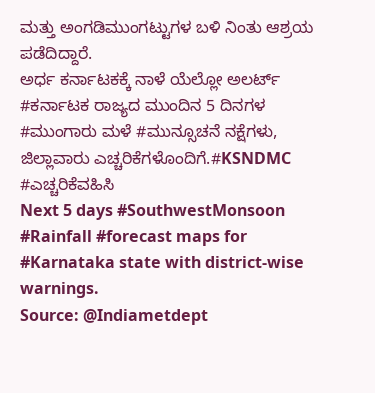ಮತ್ತು ಅಂಗಡಿಮುಂಗಟ್ಟುಗಳ ಬಳಿ ನಿಂತು ಆಶ್ರಯ ಪಡೆದಿದ್ದಾರೆ.
ಅರ್ಧ ಕರ್ನಾಟಕಕ್ಕೆ ನಾಳೆ ಯೆಲ್ಲೋ ಅಲರ್ಟ್
#ಕರ್ನಾಟಕ ರಾಜ್ಯದ ಮುಂದಿನ 5 ದಿನಗಳ #ಮುಂಗಾರು ಮಳೆ #ಮುನ್ಸೂಚನೆ ನಕ್ಷೆಗಳು, ಜಿಲ್ಲಾವಾರು ಎಚ್ಚರಿಕೆಗಳೊಂದಿಗೆ.#KSNDMC #ಎಚ್ಚರಿಕೆವಹಿಸಿ
Next 5 days #SouthwestMonsoon #Rainfall #forecast maps for #Karnataka state with district-wise warnings.
Source: @Indiametdept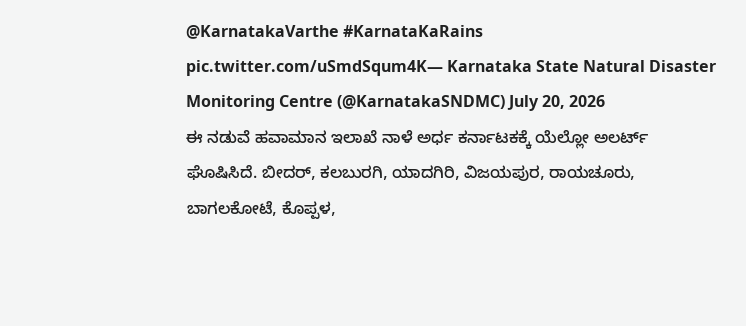@KarnatakaVarthe #KarnataKaRains pic.twitter.com/uSmdSqum4K— Karnataka State Natural Disaster Monitoring Centre (@KarnatakaSNDMC) July 20, 2026
ಈ ನಡುವೆ ಹವಾಮಾನ ಇಲಾಖೆ ನಾಳೆ ಅರ್ಧ ಕರ್ನಾಟಕಕ್ಕೆ ಯೆಲ್ಲೋ ಅಲರ್ಟ್ ಘೊಷಿಸಿದೆ. ಬೀದರ್, ಕಲಬುರಗಿ, ಯಾದಗಿರಿ, ವಿಜಯಪುರ, ರಾಯಚೂರು, ಬಾಗಲಕೋಟೆ, ಕೊಪ್ಪಳ,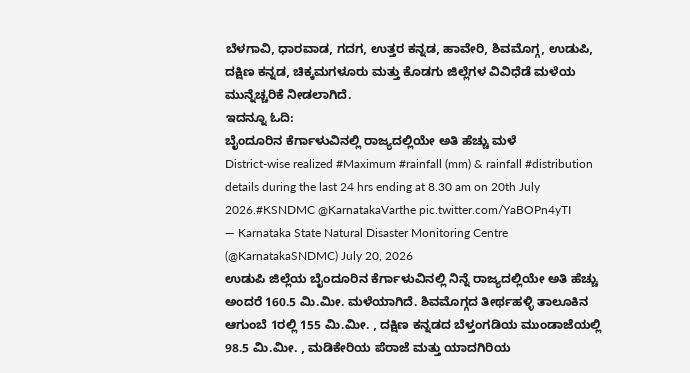ಬೆಳಗಾವಿ, ಧಾರವಾಡ, ಗದಗ, ಉತ್ತರ ಕನ್ನಡ, ಹಾವೇರಿ, ಶಿವಮೊಗ್ಗ, ಉಡುಪಿ, ದಕ್ಷಿಣ ಕನ್ನಡ, ಚಿಕ್ಕಮಗಳೂರು ಮತ್ತು ಕೊಡಗು ಜಿಲ್ಲೆಗಳ ವಿವಿಧೆಡೆ ಮಳೆಯ ಮುನ್ನೆಚ್ಚರಿಕೆ ನೀಡಲಾಗಿದೆ.
ಇದನ್ನೂ ಓದಿ:
ಬೈಂದೂರಿನ ಕೆರ್ಗಾಳುವಿನಲ್ಲಿ ರಾಜ್ಯದಲ್ಲಿಯೇ ಅತಿ ಹೆಚ್ಚು ಮಳೆ
District-wise realized #Maximum #rainfall (mm) & rainfall #distribution details during the last 24 hrs ending at 8.30 am on 20th July 2026.#KSNDMC @KarnatakaVarthe pic.twitter.com/YaBOPn4yTI
— Karnataka State Natural Disaster Monitoring Centre (@KarnatakaSNDMC) July 20, 2026
ಉಡುಪಿ ಜಿಲ್ಲೆಯ ಬೈಂದೂರಿನ ಕೆರ್ಗಾಳುವಿನಲ್ಲಿ ನಿನ್ನೆ ರಾಜ್ಯದಲ್ಲಿಯೇ ಅತಿ ಹೆಚ್ಚು ಅಂದರೆ 160.5 ಮಿ.ಮೀ. ಮಳೆಯಾಗಿದೆ. ಶಿವಮೊಗ್ಗದ ತೀರ್ಥಹಳ್ಳಿ ತಾಲೂಕಿನ ಆಗುಂಬೆ 1ರಲ್ಲಿ 155 ಮಿ.ಮೀ. , ದಕ್ಷಿಣ ಕನ್ನಡದ ಬೆಳ್ತಂಗಡಿಯ ಮುಂಡಾಜೆಯಲ್ಲಿ 98.5 ಮಿ.ಮೀ. , ಮಡಿಕೇರಿಯ ಪೆರಾಜೆ ಮತ್ತು ಯಾದಗಿರಿಯ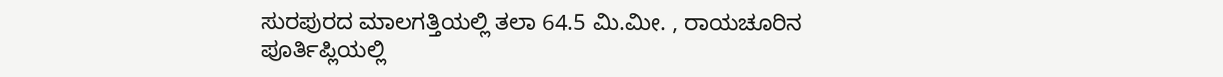ಸುರಪುರದ ಮಾಲಗತ್ತಿಯಲ್ಲಿ ತಲಾ 64.5 ಮಿ.ಮೀ. , ರಾಯಚೂರಿನ ಪೂರ್ತಿಪ್ಲಿಯಲ್ಲಿ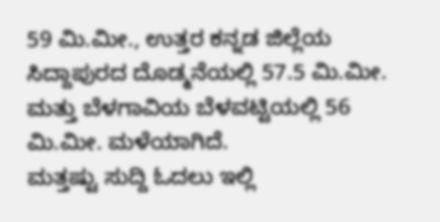59 ಮಿ.ಮೀ., ಉತ್ತರ ಕನ್ನಡ ಜಿಲ್ಲೆಯ ಸಿದ್ದಾಪುರದ ದೊಡ್ಮನೆಯಲ್ಲಿ 57.5 ಮಿ.ಮೀ. ಮತ್ತು ಬೆಳಗಾವಿಯ ಬೆಳವಟ್ಟಿಯಲ್ಲಿ 56 ಮಿ.ಮೀ. ಮಳೆಯಾಗಿದೆ.
ಮತ್ತಷ್ಟು ಸುದ್ದಿ ಓದಲು ಇಲ್ಲಿ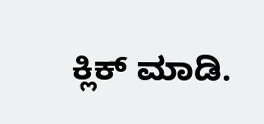ಕ್ಲಿಕ್ ಮಾಡಿ.